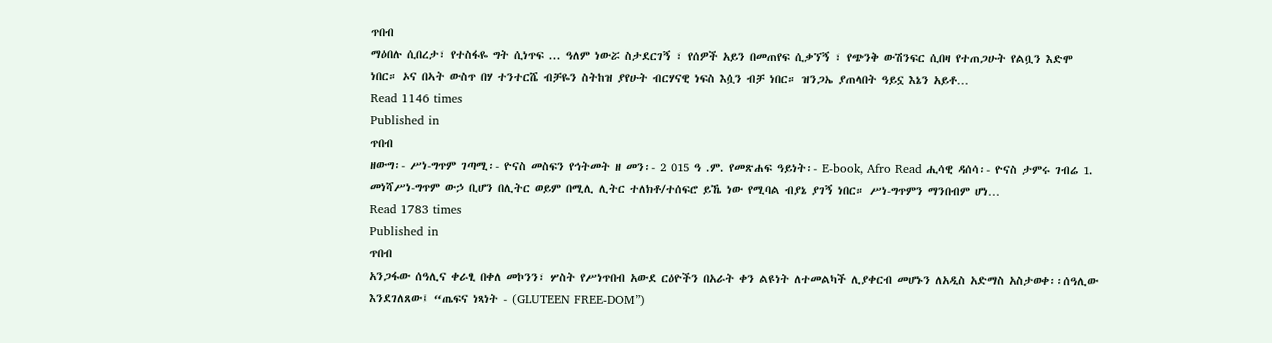ጥበብ
ማዕበሉ ሲበረታ፣ የተስፋዬ ግት ሲነጥፍ ... ዓለም ነውሯ ስታደርገኝ ፣ የሰዎች አይን በመጠየፍ ሲቃኘኝ ፣ የጭንቅ ውሽንፍር ሲበዛ የተጠጋሁት የልቧን እድሞ ነበር። ኦና በኣት ውስጥ በሃ ተንተርሼ ብቻዬን ስትከዝ ያየሁት ብርሃናዊ ነፍስ እሷን ብቻ ነበር። ዝንጋኤ ያጠላበት ዓይኗ እኔን አይቶ…
Read 1146 times
Published in
ጥበብ
ዘውግ፡- ሥነ-ግጥም ገጣሚ፡- ዮናስ መስፍን የኅትመት ዘ መን፡- 2 015 ዓ .ም. የመጽሐፍ ዓይነት፡- E-book, Afro Read ሒሳዊ ዳሰሳ፡- ዮናስ ታምሩ ገብሬ 1. መነሻሥነ-ግጥም ውኃ ቢሆን በሊትር ወይም በሚሊ ሊትር ተለክቶ/ተሰፍሮ ይኼ ነው የሚባል ብያኔ ያገኝ ነበር። ሥነ-ግጥምን ማንበብም ሆነ…
Read 1783 times
Published in
ጥበብ
አንጋፋው ሰዓሊና ቀራፂ በቀለ መኮንን፣ ሦስት የሥነጥበብ አውደ ርዕዮችን በአራት ቀን ልዩነት ለተመልካች ሊያቀርብ መሆኑን ለአዲስ አድማስ አስታወቀ፡፡ሰዓሊው እንደገለጸው፤ “ጤፍና ነጻነት - (GLUTEEN FREE-DOM”)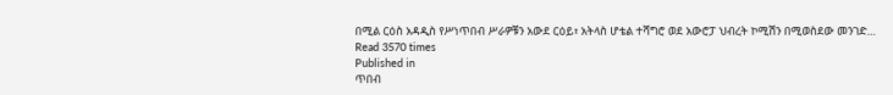በሚል ርዕስ አዳዲስ የሥነጥበብ ሥራዎቹን አውደ ርዕይ፣ አትላስ ሆቴል ተሻግሮ ወደ አውሮፓ ህብረት ኮሚሽን በሚወስደው መንገድ…
Read 3570 times
Published in
ጥበብ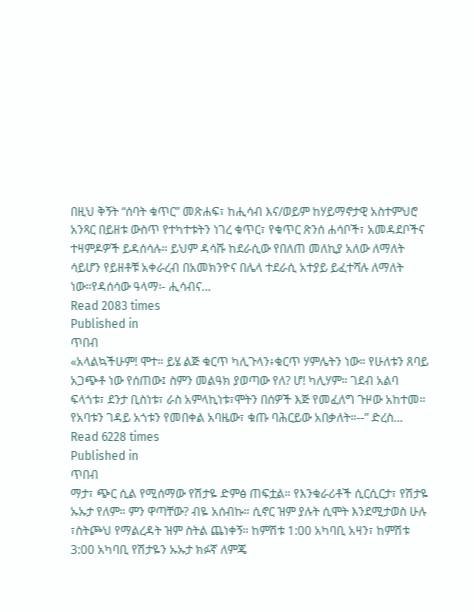በዚህ ቅኝት “ሰባት ቁጥር” መጽሐፍ፣ ከሒሳብ እና/ወይም ከሃይማኖታዊ አስተምህሮ አንጻር በይዘቱ ውስጥ የተካተቱትን ነገረ ቁጥር፣ የቁጥር ጽንሰ ሐሳቦች፣ አመዳደቦችና ተዛምዶዎች ይዳሰሳሉ። ይህም ዳሳሹ ከደራሲው የበለጠ መለኪያ አለው ለማለት ሳይሆን የይዘቶቹ አቀራረብ በአመክንዮና በሌላ ተደራሲ አተያይ ይፈተሻሉ ለማለት ነው።የዳሰሳው ዓላማ፡- ሒሳብና…
Read 2083 times
Published in
ጥበብ
«አላልኳችሁም! ሞተ። ይሄ ልጅ ቁርጥ ካሊጉላን፥ቁርጥ ሃምሌትን ነው። የሁለቱን ጸባይ አጋጭቶ ነው የሰጠው፤ ስምን መልዓክ ያወጣው የለ? ሆ! ካሊሃም። ገደብ አልባ ፍላጎቱ፣ ደንታ ቢስነቱ፣ ራስ አምላኪነቱ፣ሞትን በሰዎች እጅ የመፈለግ ጉዞው አከተመ። የአባቱን ገዳይ አጎቱን የመበቀል አባዜው፣ ቁጡ ባሕርይው አበቃለት።--” ድረስ…
Read 6228 times
Published in
ጥበብ
ማታ፣ ጭር ሲል የሚሰማው የሽታዬ ድምፅ ጠፍቷል። የእንቁራሪቶች ሲርሲርታ፣ የሽታዬ ኡኡታ የለም። ምን ዋጣቸው? ብዬ አሰብኩ። ሲኖር ዝም ያሉት ሲሞት እንደሚታወስ ሁሉ ፣ስትጮህ የማልረዳት ዝም ስትል ጨነቀኝ። ከምሽቱ 1:00 አካባቢ አዛን፣ ከምሽቱ 3:00 አካባቢ የሽታዬን ኡኡታ ክፉኛ ለምጄ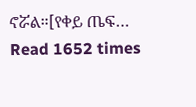ኖሯል።[የቀይ ጤፍ…
Read 1652 times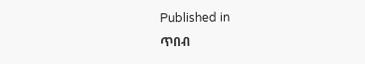Published in
ጥበብ